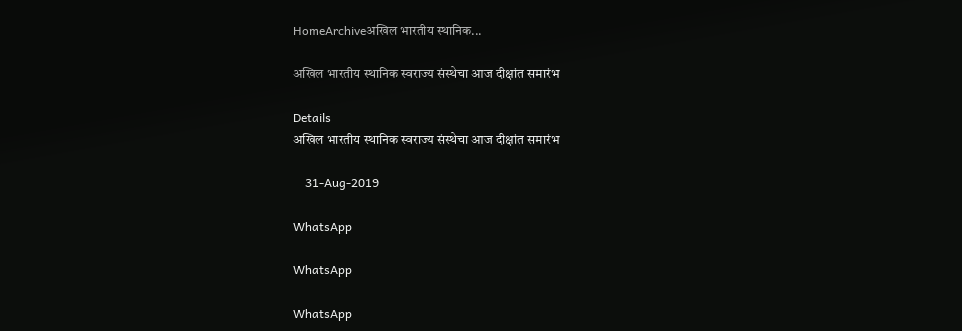HomeArchiveअखिल भारतीय स्थानिक...

अखिल भारतीय स्थानिक स्वराज्य संस्थेचा आज दीक्षांत समारंभ

Details
अखिल भारतीय स्थानिक स्वराज्य संस्थेचा आज दीक्षांत समारंभ

    31-Aug-2019

WhatsApp

WhatsApp

WhatsApp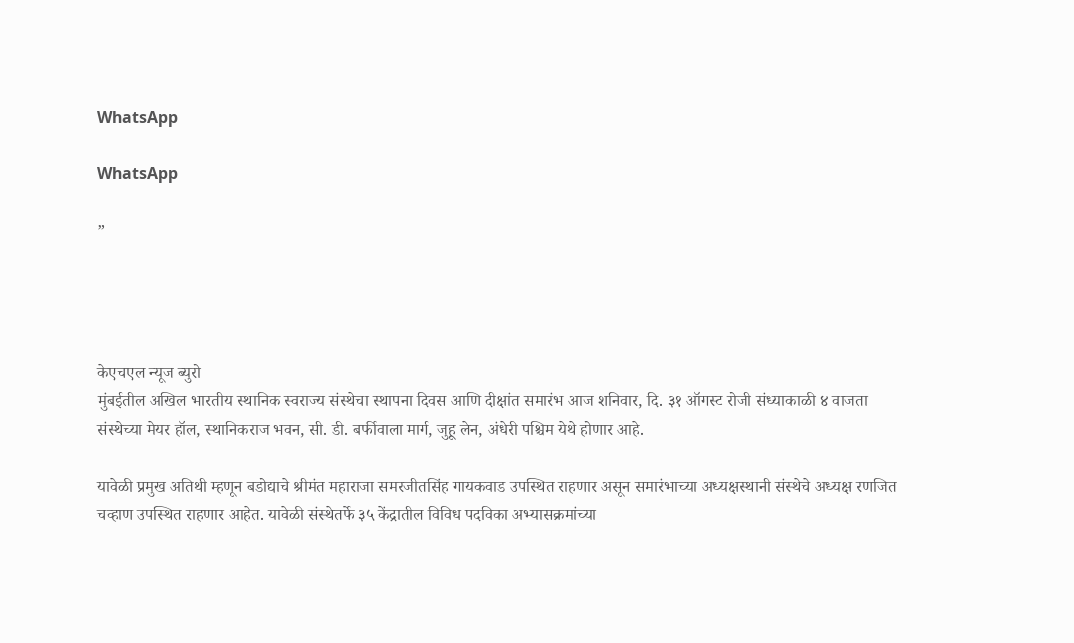WhatsApp

WhatsApp

”




केएचएल न्यूज ब्युरो
मुंबईतील अखिल भारतीय स्थानिक स्वराज्य संस्थेचा स्थापना दिवस आणि दीक्षांत समारंभ आज शनिवार, दि. ३१ ऑगस्ट रोजी संध्याकाळी ४ वाजता संस्थेच्या मेयर हॉल, स्थानिकराज भवन, सी. डी. बर्फीवाला मार्ग, जुहू लेन, अंधेरी पश्चिम येथे होणार आहे.

यावेळी प्रमुख अतिथी म्हणून बडोद्याचे श्रीमंत महाराजा समरजीतसिंह गायकवाड उपस्थित राहणार असून समारंभाच्या अध्यक्षस्थानी संस्थेचे अध्यक्ष रणजित चव्हाण उपस्थित राहणार आहेत. यावेळी संस्थेतर्फे ३५ केंद्रातील विविध पदविका अभ्यासक्रमांच्या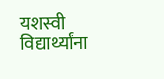यशस्वी विद्यार्थ्यांना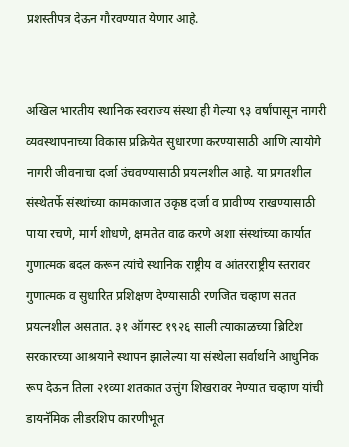प्रशस्तीपत्र देऊन गौरवण्यात येणार आहे.


अखिल भारतीय स्थानिक स्वराज्य संस्था ही गेल्या ९३ वर्षांपासून नागरी व्यवस्थापनाच्या विकास प्रक्रियेत सुधारणा करण्यासाठी आणि त्यायोगे नागरी जीवनाचा दर्जा उंचवण्यासाठी प्रयत्नशील आहे. या प्रगतशील संस्थेतर्फे संस्थांच्या कामकाजात उकृष्ठ दर्जा व प्रावीण्य राखण्यासाठी पाया रचणे, मार्ग शोधणे, क्षमतेत वाढ करणे अशा संस्थांच्या कार्यात गुणात्मक बदल करून त्यांचे स्थानिक राष्ट्रीय व आंतरराष्ट्रीय स्तरावर गुणात्मक व सुधारित प्रशिक्षण देण्यासाठी रणजित चव्हाण सतत प्रयत्नशील असतात. ३१ ऑगस्ट १९२६ साली त्याकाळच्या ब्रिटिश सरकारच्या आश्रयाने स्थापन झालेल्या या संस्थेला सर्वार्थाने आधुनिक रूप देऊन तिला २१व्या शतकात उत्तुंग शिखरावर नेण्यात चव्हाण यांची डायनॅमिक लीडरशिप कारणीभूत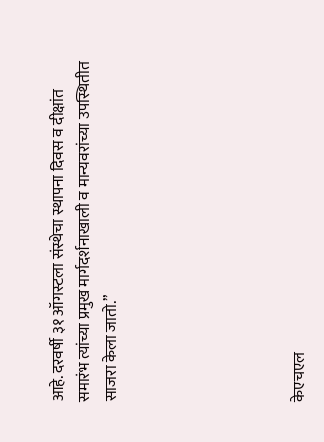आहे. दरवर्षी ३१ ऑगस्टला संस्थेचा स्थापना दिवस व दीक्षांत समारंभ त्यांच्या प्रमुख मार्गदर्शनाखाली व मान्यवरांच्या उपस्थितीत साजरा केला जातो.”






केएचएल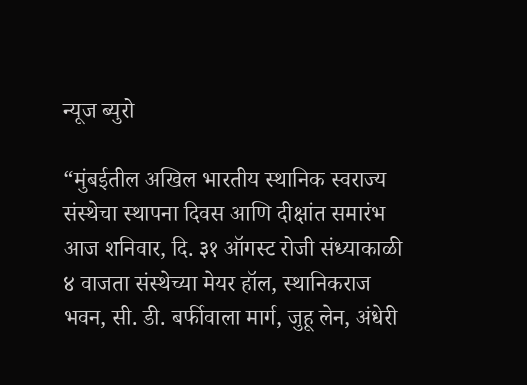न्यूज ब्युरो

“मुंबईतील अखिल भारतीय स्थानिक स्वराज्य संस्थेचा स्थापना दिवस आणि दीक्षांत समारंभ आज शनिवार, दि. ३१ ऑगस्ट रोजी संध्याकाळी ४ वाजता संस्थेच्या मेयर हॉल, स्थानिकराज भवन, सी. डी. बर्फीवाला मार्ग, जुहू लेन, अंधेरी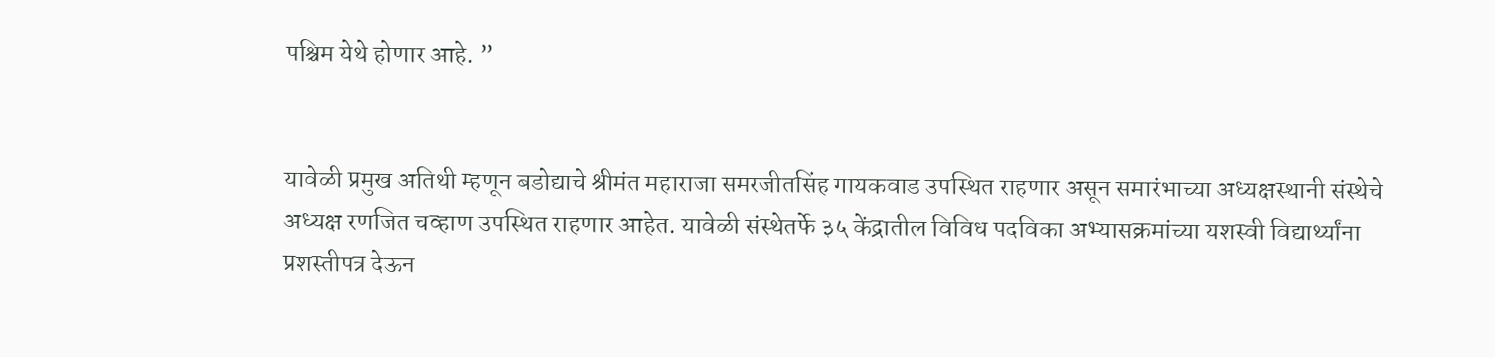पश्चिम येथे होणार आहे. ”


यावेळी प्रमुख अतिथी म्हणून बडोद्याचे श्रीमंत महाराजा समरजीतसिंह गायकवाड उपस्थित राहणार असून समारंभाच्या अध्यक्षस्थानी संस्थेचे अध्यक्ष रणजित चव्हाण उपस्थित राहणार आहेत. यावेळी संस्थेतर्फे ३५ केंद्रातील विविध पदविका अभ्यासक्रमांच्या यशस्वी विद्यार्थ्यांना प्रशस्तीपत्र देऊन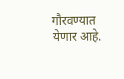गौरवण्यात येणार आहे.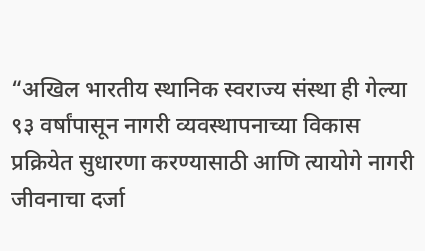“अखिल भारतीय स्थानिक स्वराज्य संस्था ही गेल्या ९३ वर्षांपासून नागरी व्यवस्थापनाच्या विकास प्रक्रियेत सुधारणा करण्यासाठी आणि त्यायोगे नागरी जीवनाचा दर्जा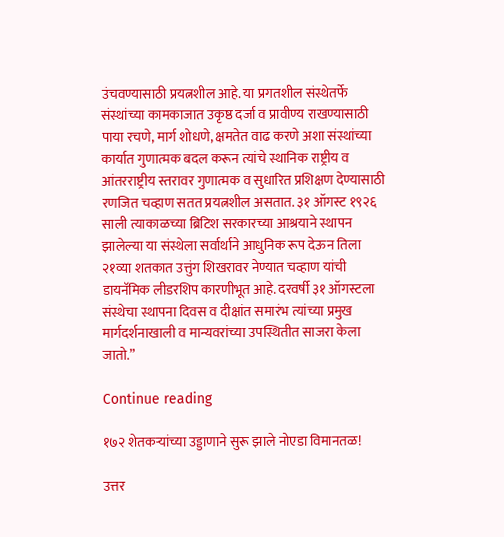उंचवण्यासाठी प्रयत्नशील आहे. या प्रगतशील संस्थेतर्फे संस्थांच्या कामकाजात उकृष्ठ दर्जा व प्रावीण्य राखण्यासाठी पाया रचणे, मार्ग शोधणे, क्षमतेत वाढ करणे अशा संस्थांच्या कार्यात गुणात्मक बदल करून त्यांचे स्थानिक राष्ट्रीय व आंतरराष्ट्रीय स्तरावर गुणात्मक व सुधारित प्रशिक्षण देण्यासाठी रणजित चव्हाण सतत प्रयत्नशील असतात. ३१ ऑगस्ट १९२६ साली त्याकाळच्या ब्रिटिश सरकारच्या आश्रयाने स्थापन झालेल्या या संस्थेला सर्वार्थाने आधुनिक रूप देऊन तिला २१व्या शतकात उत्तुंग शिखरावर नेण्यात चव्हाण यांची डायनॅमिक लीडरशिप कारणीभूत आहे. दरवर्षी ३१ ऑगस्टला संस्थेचा स्थापना दिवस व दीक्षांत समारंभ त्यांच्या प्रमुख मार्गदर्शनाखाली व मान्यवरांच्या उपस्थितीत साजरा केला जातो.”

Continue reading

१७२ शेतकऱ्यांच्या उड्डाणाने सुरू झाले नोएडा विमानतळ!

उत्तर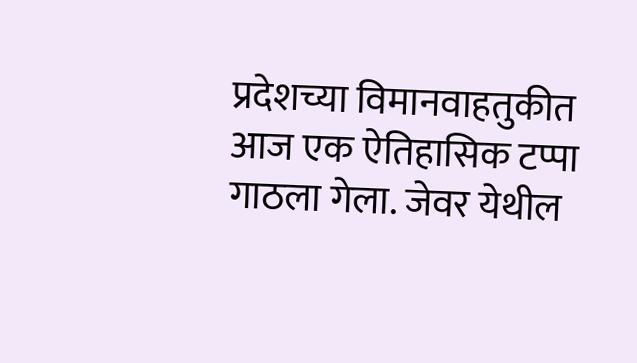प्रदेशच्या विमानवाहतुकीत आज एक ऐतिहासिक टप्पा गाठला गेला. जेवर येथील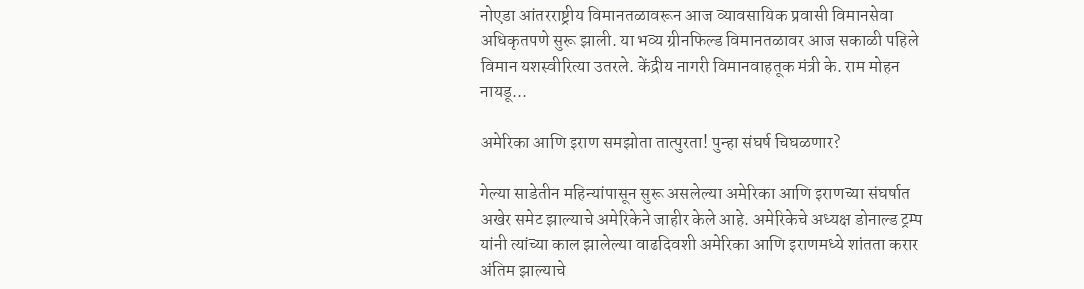नोएडा आंतरराष्ट्रीय विमानतळावरून आज व्यावसायिक प्रवासी विमानसेवा अधिकृतपणे सुरू झाली. या भव्य ग्रीनफिल्ड विमानतळावर आज सकाळी पहिले विमान यशस्वीरित्या उतरले. केंद्रीय नागरी विमानवाहतूक मंत्री के. राम मोहन नायडू...

अमेरिका आणि इराण समझोता तात्पुरता! पुन्हा संघर्ष चिघळणार?

गेल्या साडेतीन महिन्यांपासून सुरू असलेल्या अमेरिका आणि इराणच्या संघर्षात अखेर समेट झाल्याचे अमेरिकेने जाहीर केले आहे. अमेरिकेचे अध्यक्ष डोनाल्ड ट्रम्प यांनी त्यांच्या काल झालेल्या वाढदिवशी अमेरिका आणि इराणमध्ये शांतता करार अंतिम झाल्याचे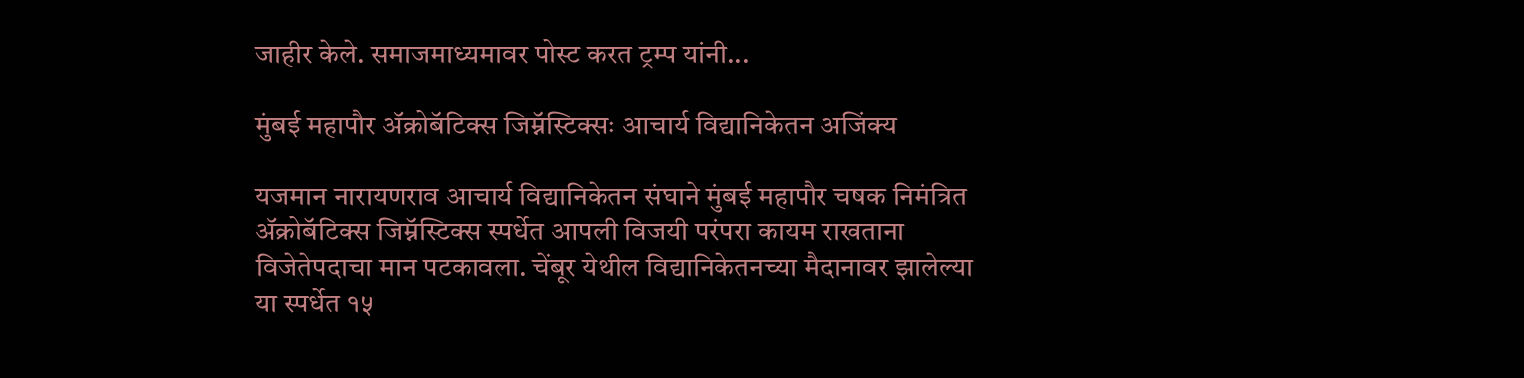जाहीर केले. समाजमाध्यमावर पोस्ट करत ट्रम्प यांनी...

मुंबई महापौर ॲक्रोबॅटिक्स जिम्नॅस्टिक्सः आचार्य विद्यानिकेतन अजिंक्य

यजमान नारायणराव आचार्य विद्यानिकेतन संघाने मुंबई महापौर चषक निमंत्रित ॲक्रोबॅटिक्स जिम्नॅस्टिक्स स्पर्धेत आपली विजयी परंपरा कायम राखताना विजेतेपदाचा मान पटकावला. चेंबूर येथील विद्यानिकेतनच्या मैदानावर झालेल्या या स्पर्धेत १५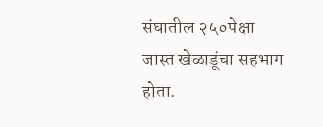संघातील २५०पेक्षा जास्त खेळाडूंचा सहभाग होता.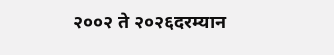२००२ ते २०२६दरम्यान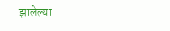झालेल्या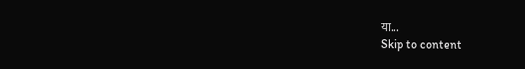या...
Skip to content